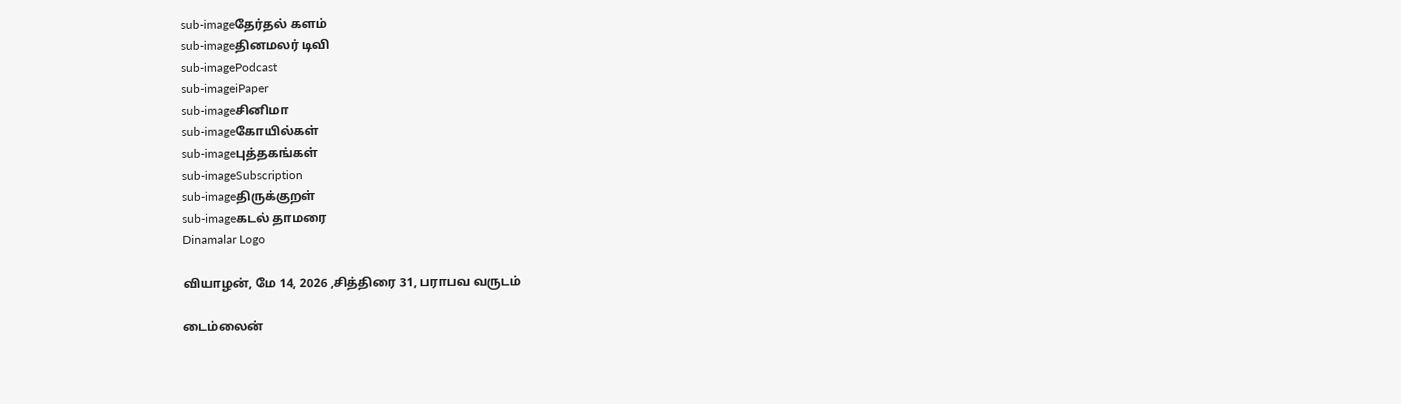sub-imageதேர்தல் களம்
sub-imageதினமலர் டிவி
sub-imagePodcast
sub-imageiPaper
sub-imageசினிமா
sub-imageகோயில்கள்
sub-imageபுத்தகங்கள்
sub-imageSubscription
sub-imageதிருக்குறள்
sub-imageகடல் தாமரை
Dinamalar Logo

வியாழன், மே 14, 2026 ,சித்திரை 31, பராபவ வருடம்

டைம்லைன்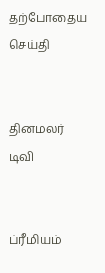தற்போதைய செய்தி


தினமலர் டிவி


ப்ரீமியம்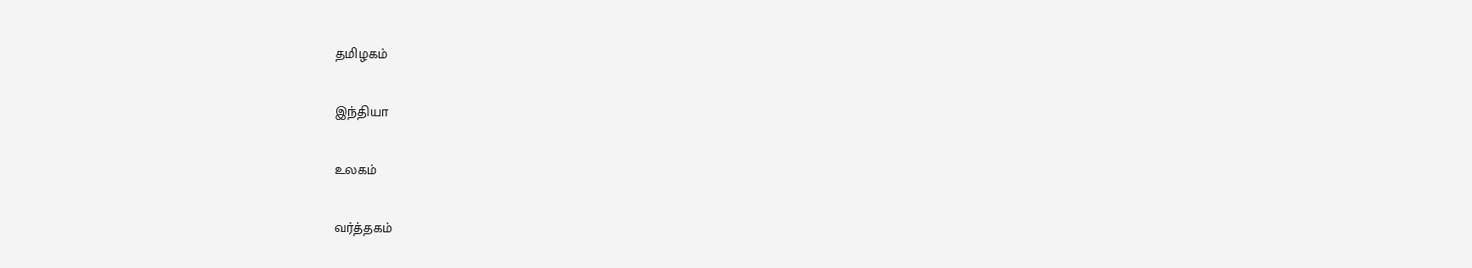தமிழகம்


இந்தியா


உலகம்


வர்த்தகம்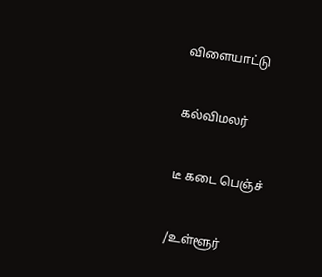விளையாட்டு


கல்விமலர்


டீ கடை பெஞ்ச்


/உள்ளூர்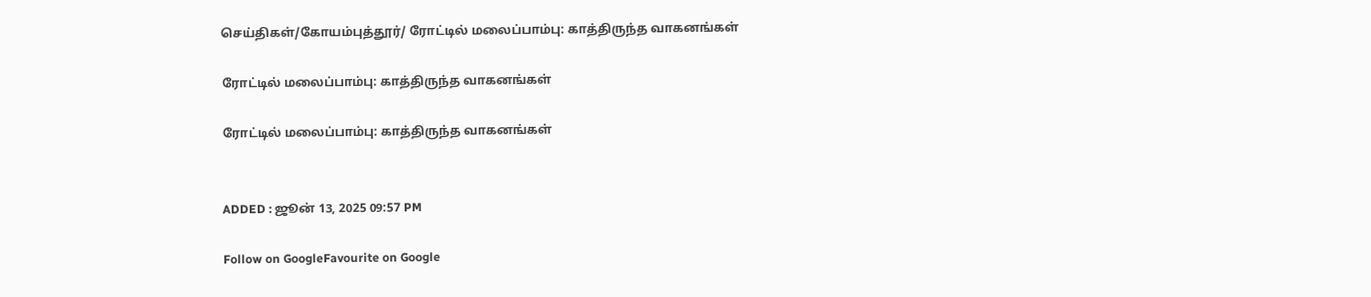செய்திகள்/கோயம்புத்தூர்/ ரோட்டில் மலைப்பாம்பு: காத்திருந்த வாகனங்கள்

ரோட்டில் மலைப்பாம்பு: காத்திருந்த வாகனங்கள்

ரோட்டில் மலைப்பாம்பு: காத்திருந்த வாகனங்கள்


ADDED : ஜூன் 13, 2025 09:57 PM

Follow on GoogleFavourite on Google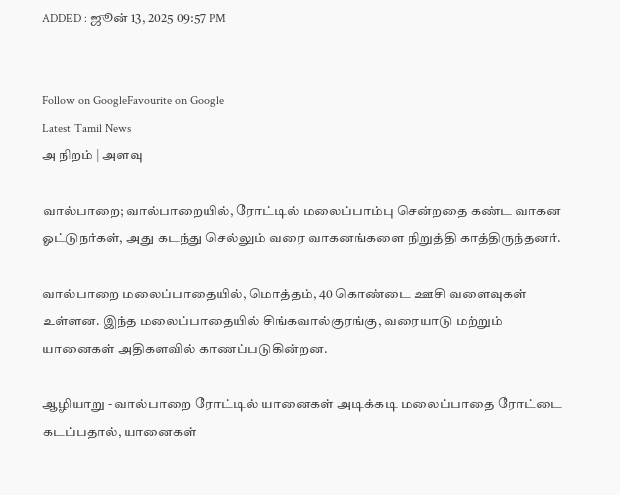ADDED : ஜூன் 13, 2025 09:57 PM


Follow on GoogleFavourite on Google
Latest Tamil News
அ நிறம் | அளவு

வால்பாறை; வால்பாறையில், ரோட்டில் மலைப்பாம்பு சென்றதை கண்ட வாகன ஓட்டுநர்கள், அது கடந்து செல்லும் வரை வாகனங்களை நிறுத்தி காத்திருந்தனர்.

வால்பாறை மலைப்பாதையில், மொத்தம், 40 கொண்டை ஊசி வளைவுகள் உள்ளன. இந்த மலைப்பாதையில் சிங்கவால்குரங்கு, வரையாடு மற்றும் யானைகள் அதிகளவில் காணப்படுகின்றன.

ஆழியாறு - வால்பாறை ரோட்டில் யானைகள் அடிக்கடி மலைப்பாதை ரோட்டை கடப்பதால், யானைகள்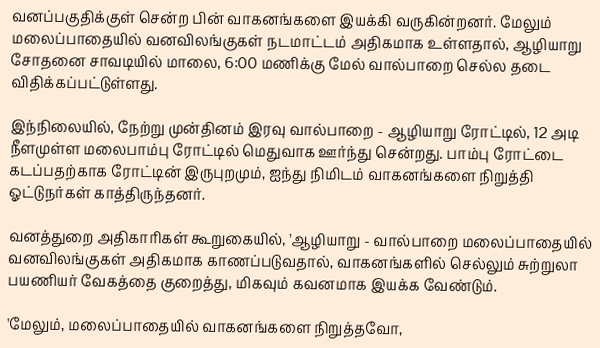வனப்பகுதிக்குள் சென்ற பின் வாகனங்களை இயக்கி வருகின்றனர். மேலும் மலைப்பாதையில் வனவிலங்குகள் நடமாட்டம் அதிகமாக உள்ளதால், ஆழியாறு சோதனை சாவடியில் மாலை, 6:00 மணிக்கு மேல் வால்பாறை செல்ல தடை விதிக்கப்பட்டுள்ளது.

இந்நிலையில், நேற்று முன்தினம் இரவு வால்பாறை - ஆழியாறு ரோட்டில், 12 அடி நீளமுள்ள மலைபாம்பு ரோட்டில் மெதுவாக ஊர்ந்து சென்றது. பாம்பு ரோட்டை கடப்பதற்காக ரோட்டின் இருபுறமும், ஐந்து நிமிடம் வாகனங்களை நிறுத்தி ஓட்டுநர்கள் காத்திருந்தனர்.

வனத்துறை அதிகாரிகள் கூறுகையில், 'ஆழியாறு - வால்பாறை மலைப்பாதையில் வனவிலங்குகள் அதிகமாக காணப்படுவதால், வாகனங்களில் செல்லும் சுற்றுலா பயணியர் வேகத்தை குறைத்து, மிகவும் கவனமாக இயக்க வேண்டும்.

'மேலும், மலைப்பாதையில் வாகனங்களை நிறுத்தவோ,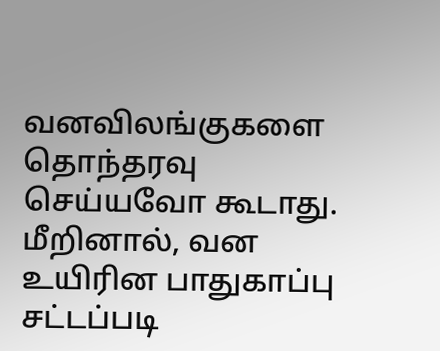வனவிலங்குகளை தொந்தரவு செய்யவோ கூடாது. மீறினால், வன உயிரின பாதுகாப்பு சட்டப்படி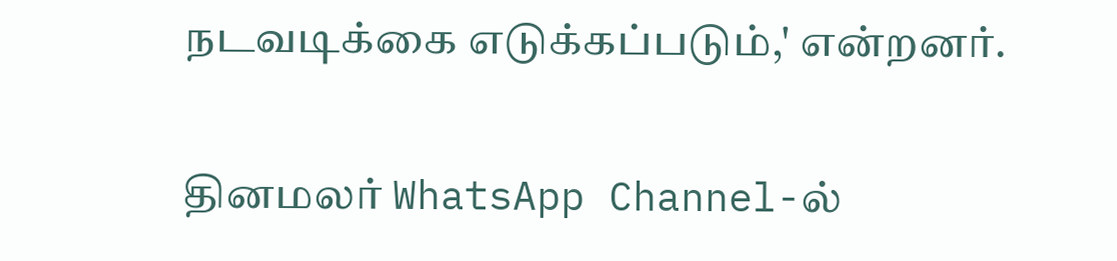நடவடிக்கை எடுக்கப்படும்,' என்றனர்.

தினமலர் WhatsApp Channel-ல்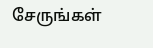சேருங்கள்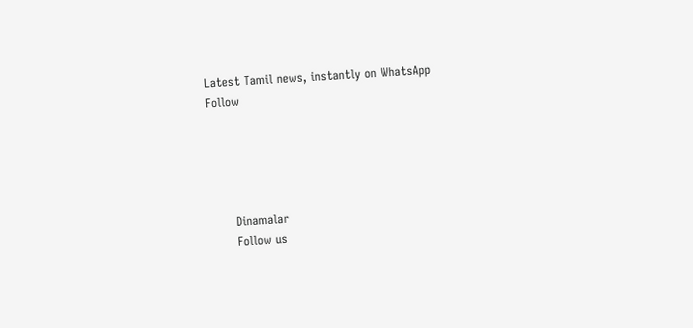Latest Tamil news, instantly on WhatsApp
Follow





      Dinamalar
      Follow us